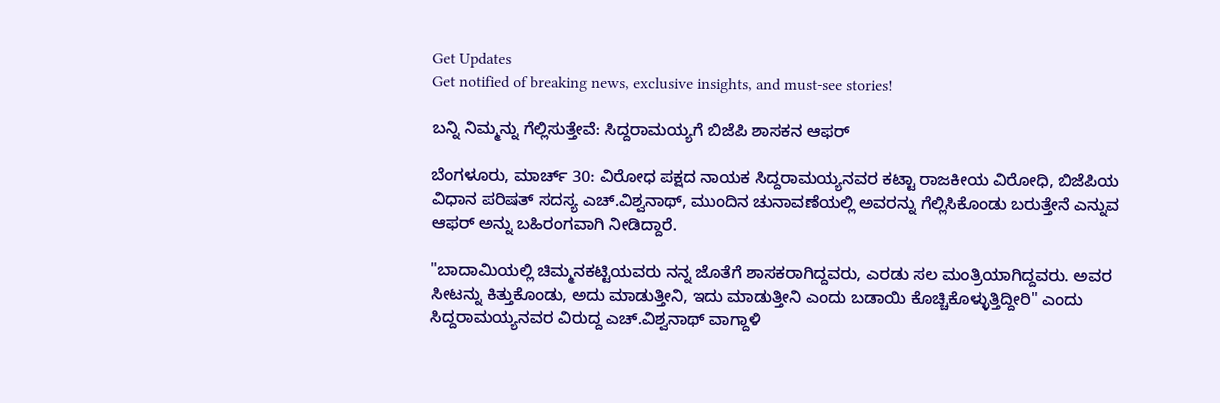Get Updates
Get notified of breaking news, exclusive insights, and must-see stories!

ಬನ್ನಿ ನಿಮ್ಮನ್ನು ಗೆಲ್ಲಿಸುತ್ತೇವೆ: ಸಿದ್ದರಾಮಯ್ಯಗೆ ಬಿಜೆಪಿ ಶಾಸಕನ ಆಫರ್

ಬೆಂಗಳೂರು, ಮಾರ್ಚ್ 30: ವಿರೋಧ ಪಕ್ಷದ ನಾಯಕ ಸಿದ್ದರಾಮಯ್ಯನವರ ಕಟ್ಟಾ ರಾಜಕೀಯ ವಿರೋಧಿ, ಬಿಜೆಪಿಯ ವಿಧಾನ ಪರಿಷತ್ ಸದಸ್ಯ ಎಚ್.ವಿಶ್ವನಾಥ್, ಮುಂದಿನ ಚುನಾವಣೆಯಲ್ಲಿ ಅವರನ್ನು ಗೆಲ್ಲಿಸಿಕೊಂಡು ಬರುತ್ತೇನೆ ಎನ್ನುವ ಆಫರ್ ಅನ್ನು ಬಹಿರಂಗವಾಗಿ ನೀಡಿದ್ದಾರೆ.

"ಬಾದಾಮಿಯಲ್ಲಿ ಚಿಮ್ಮನಕಟ್ಟಿಯವರು ನನ್ನ ಜೊತೆಗೆ ಶಾಸಕರಾಗಿದ್ದವರು, ಎರಡು ಸಲ ಮಂತ್ರಿಯಾಗಿದ್ದವರು. ಅವರ ಸೀಟನ್ನು ಕಿತ್ತುಕೊಂಡು, ಅದು ಮಾಡುತ್ತೀನಿ, ಇದು ಮಾಡುತ್ತೀನಿ ಎಂದು ಬಡಾಯಿ ಕೊಚ್ಚಿಕೊಳ್ಳುತ್ತಿದ್ದೀರಿ" ಎಂದು ಸಿದ್ದರಾಮಯ್ಯನವರ ವಿರುದ್ದ ಎಚ್.ವಿಶ್ವನಾಥ್ ವಾಗ್ದಾಳಿ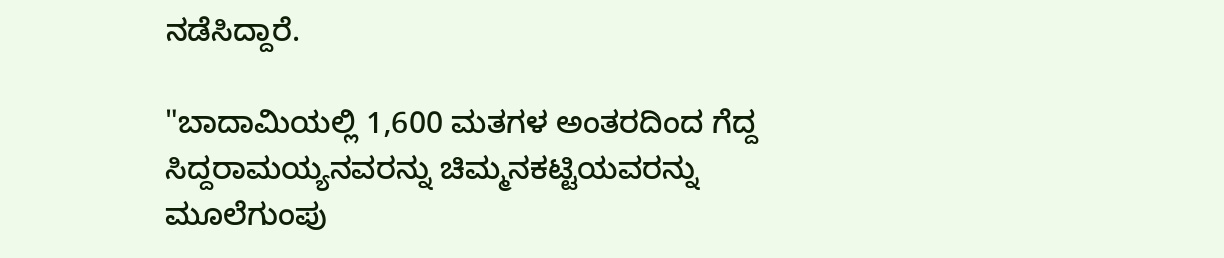ನಡೆಸಿದ್ದಾರೆ.

"ಬಾದಾಮಿಯಲ್ಲಿ 1,600 ಮತಗಳ ಅಂತರದಿಂದ ಗೆದ್ದ ಸಿದ್ದರಾಮಯ್ಯನವರನ್ನು ಚಿಮ್ಮನಕಟ್ಟಿಯವರನ್ನು ಮೂಲೆಗುಂಪು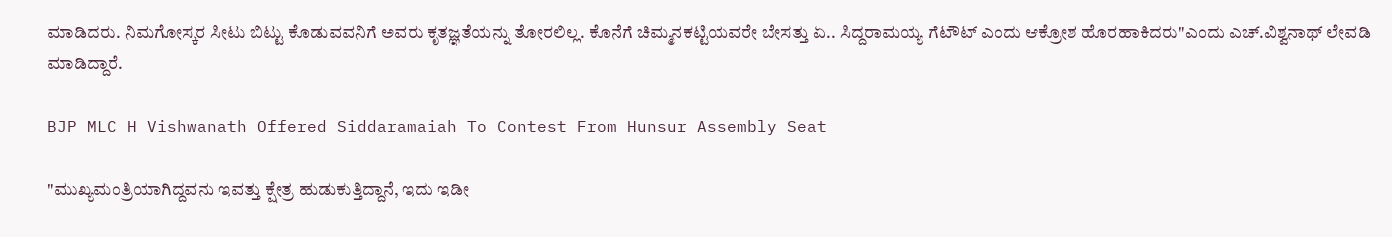ಮಾಡಿದರು. ನಿಮಗೋಸ್ಕರ ಸೀಟು ಬಿಟ್ಟು ಕೊಡುವವನಿಗೆ ಅವರು ಕೃತಜ್ಞತೆಯನ್ನು ತೋರಲಿಲ್ಲ. ಕೊನೆಗೆ ಚಿಮ್ಮನಕಟ್ಟಿಯವರೇ ಬೇಸತ್ತು ಏ.. ಸಿದ್ದರಾಮಯ್ಯ ಗೆಟೌಟ್ ಎಂದು ಆಕ್ರೋಶ ಹೊರಹಾಕಿದರು"ಎಂದು ಎಚ್.ವಿಶ್ವನಾಥ್ ಲೇವಡಿ ಮಾಡಿದ್ದಾರೆ.

BJP MLC H Vishwanath Offered Siddaramaiah To Contest From Hunsur Assembly Seat

"ಮುಖ್ಯಮಂತ್ರಿಯಾಗಿದ್ದವನು ಇವತ್ತು ಕ್ಷೇತ್ರ ಹುಡುಕುತ್ತಿದ್ದಾನೆ, ಇದು ಇಡೀ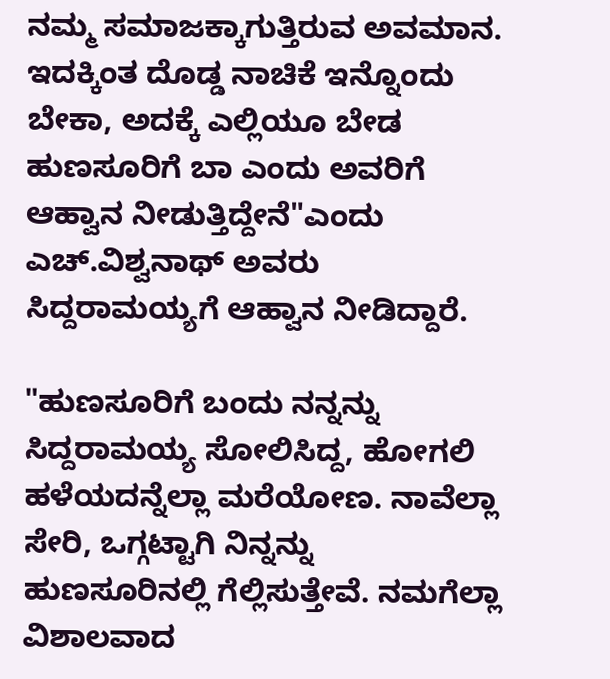ನಮ್ಮ ಸಮಾಜಕ್ಕಾಗುತ್ತಿರುವ ಅವಮಾನ. ಇದಕ್ಕಿಂತ ದೊಡ್ಡ ನಾಚಿಕೆ ಇನ್ನೊಂದು ಬೇಕಾ, ಅದಕ್ಕೆ ಎಲ್ಲಿಯೂ ಬೇಡ ಹುಣಸೂರಿಗೆ ಬಾ ಎಂದು ಅವರಿಗೆ ಆಹ್ವಾನ ನೀಡುತ್ತಿದ್ದೇನೆ"ಎಂದು ಎಚ್.ವಿಶ್ವನಾಥ್ ಅವರು ಸಿದ್ದರಾಮಯ್ಯಗೆ ಆಹ್ವಾನ ನೀಡಿದ್ದಾರೆ.

"ಹುಣಸೂರಿಗೆ ಬಂದು ನನ್ನನ್ನು ಸಿದ್ದರಾಮಯ್ಯ ಸೋಲಿಸಿದ್ದ, ಹೋಗಲಿ ಹಳೆಯದನ್ನೆಲ್ಲಾ ಮರೆಯೋಣ. ನಾವೆಲ್ಲಾ ಸೇರಿ, ಒಗ್ಗಟ್ಟಾಗಿ ನಿನ್ನನ್ನು ಹುಣಸೂರಿನಲ್ಲಿ ಗೆಲ್ಲಿಸುತ್ತೇವೆ. ನಮಗೆಲ್ಲಾ ವಿಶಾಲವಾದ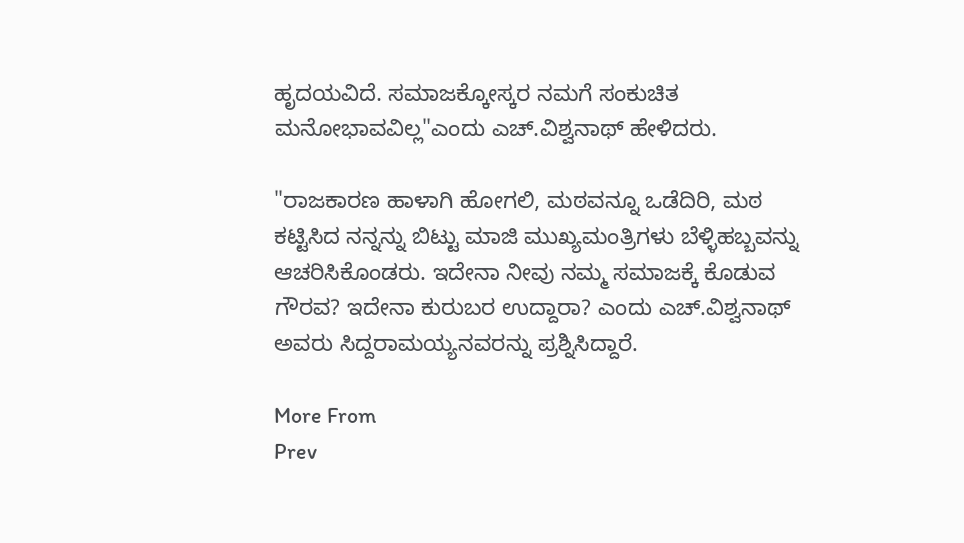ಹೃದಯವಿದೆ. ಸಮಾಜಕ್ಕೋಸ್ಕರ ನಮಗೆ ಸಂಕುಚಿತ ಮನೋಭಾವವಿಲ್ಲ"ಎಂದು ಎಚ್.ವಿಶ್ವನಾಥ್ ಹೇಳಿದರು.

"ರಾಜಕಾರಣ ಹಾಳಾಗಿ ಹೋಗಲಿ, ಮಠವನ್ನೂ ಒಡೆದಿರಿ, ಮಠ ಕಟ್ಟಿಸಿದ ನನ್ನನ್ನು ಬಿಟ್ಟು ಮಾಜಿ ಮುಖ್ಯಮಂತ್ರಿಗಳು ಬೆಳ್ಳಿಹಬ್ಬವನ್ನು ಆಚರಿಸಿಕೊಂಡರು. ಇದೇನಾ ನೀವು ನಮ್ಮ ಸಮಾಜಕ್ಕೆ ಕೊಡುವ ಗೌರವ? ಇದೇನಾ ಕುರುಬರ ಉದ್ದಾರಾ? ಎಂದು ಎಚ್.ವಿಶ್ವನಾಥ್ ಅವರು ಸಿದ್ದರಾಮಯ್ಯನವರನ್ನು ಪ್ರಶ್ನಿಸಿದ್ದಾರೆ.

More From
Prev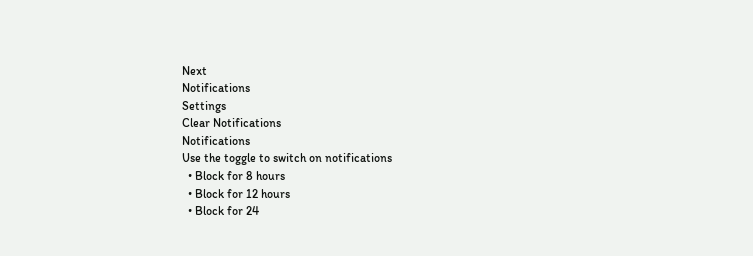Next
Notifications
Settings
Clear Notifications
Notifications
Use the toggle to switch on notifications
  • Block for 8 hours
  • Block for 12 hours
  • Block for 24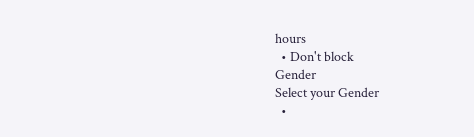hours
  • Don't block
Gender
Select your Gender
  •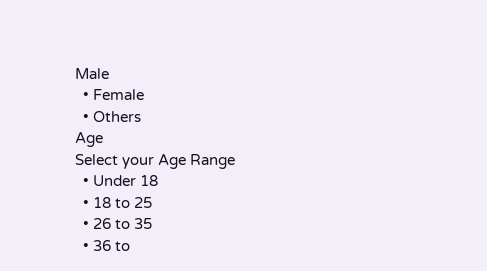Male
  • Female
  • Others
Age
Select your Age Range
  • Under 18
  • 18 to 25
  • 26 to 35
  • 36 to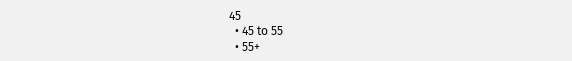45
  • 45 to 55
  • 55+